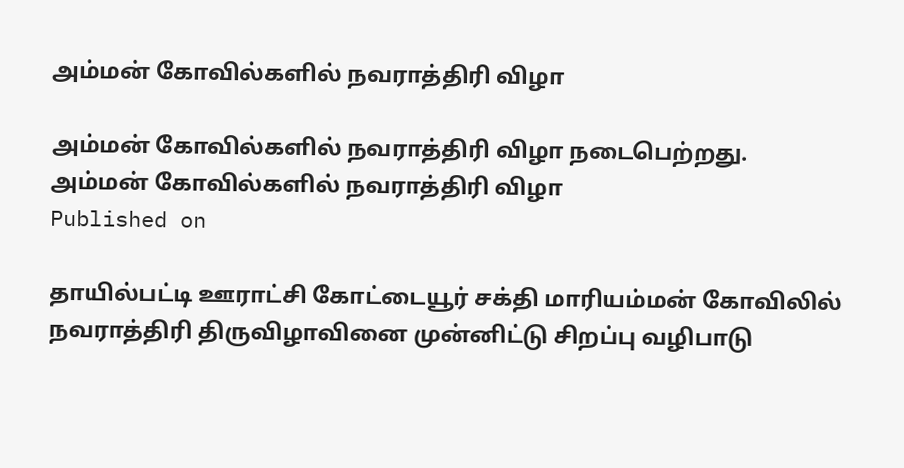அம்மன் கோவில்களில் நவராத்திரி விழா

அம்மன் கோவில்களில் நவராத்திரி விழா நடைபெற்றது.
அம்மன் கோவில்களில் நவராத்திரி விழா
Published on

தாயில்பட்டி ஊராட்சி கோட்டையூர் சக்தி மாரியம்மன் கோவிலில் நவராத்திரி திருவிழாவினை முன்னிட்டு சிறப்பு வழிபாடு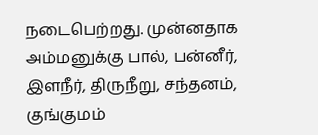நடைபெற்றது. முன்னதாக அம்மனுக்கு பால், பன்னீர், இளநீர், திருநீறு, சந்தனம், குங்குமம்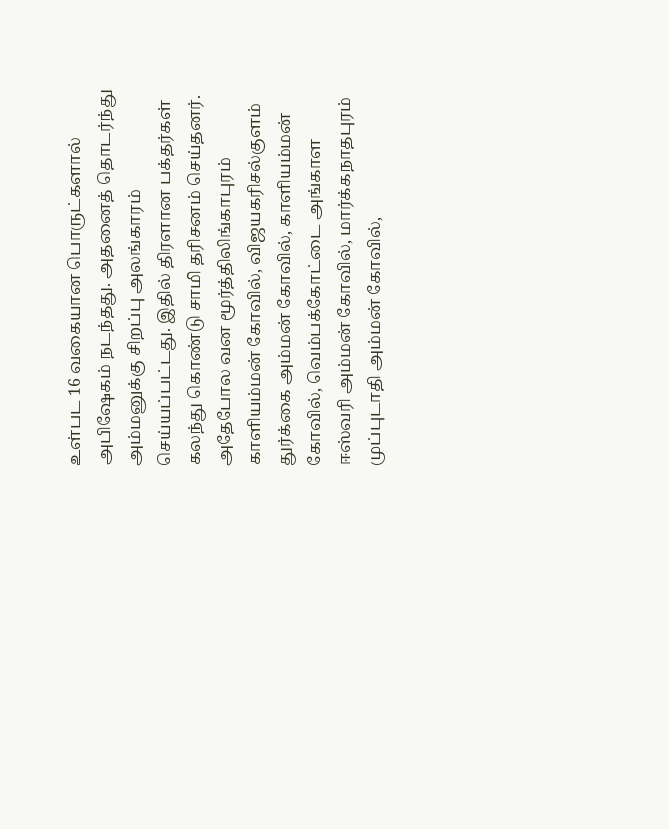உள்பட 16 வகையான பொருட்களால் அபிஷேகம் நடந்தது. அதனைத் தொடர்ந்து அம்மனுக்கு சிறப்பு அலங்காரம் செய்யப்பட்டது. இதில் திரளான பக்தர்கள் கலந்து கொண்டு சாமி தரிசனம் செய்தனர். அதேபோல வன மூர்த்திலிங்காபுரம் காளியம்மன் கோவில், விஜயகரிசல்குளம் துர்க்கை அம்மன் கோவில், காளியம்மன் கோவில், வெம்பக்கோட்டை அங்காள ஈஸ்வரி அம்மன் கோவில், மார்க்கநாதபுரம் முப்புடாதி அம்மன் கோவில்,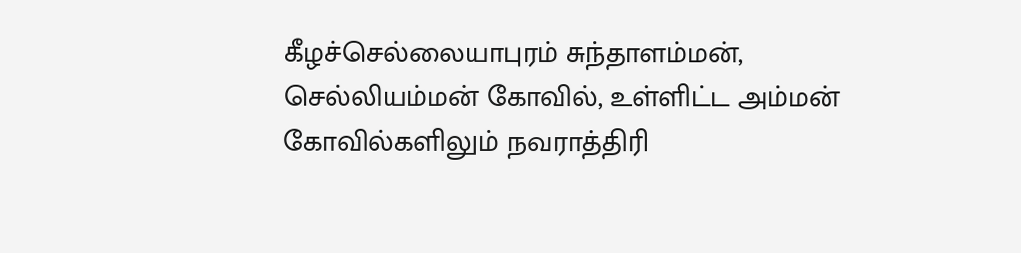கீழச்செல்லையாபுரம் சுந்தாளம்மன், செல்லியம்மன் கோவில், உள்ளிட்ட அம்மன் கோவில்களிலும் நவராத்திரி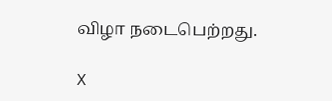விழா நடைபெற்றது.

X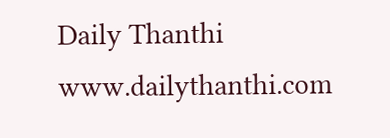Daily Thanthi
www.dailythanthi.com